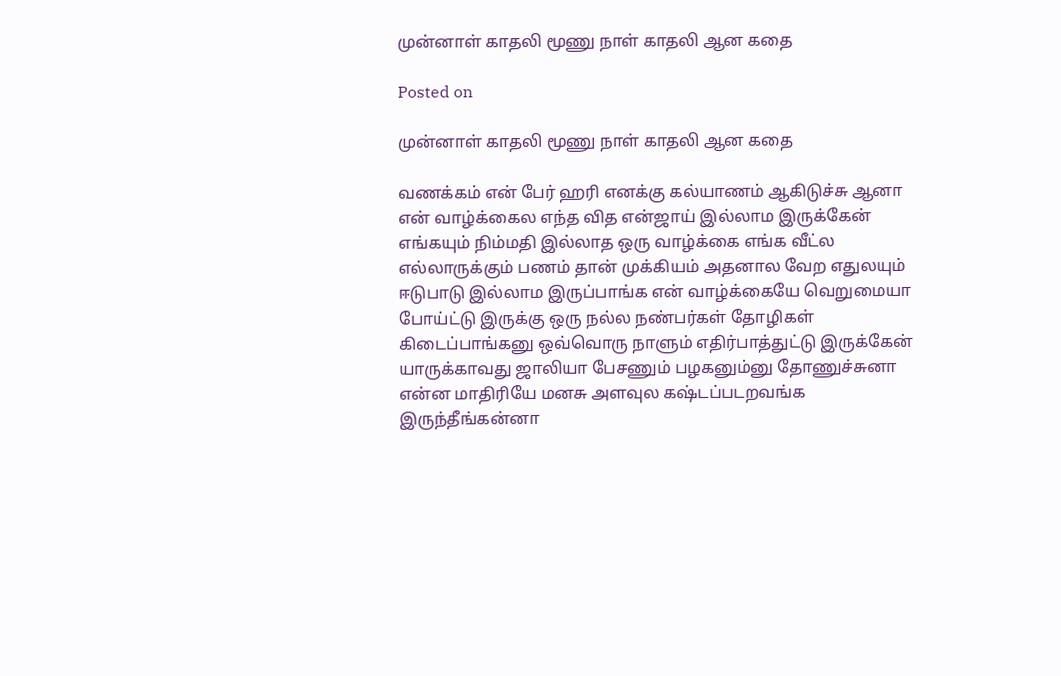முன்னாள் காதலி மூணு நாள் காதலி ஆன கதை

Posted on

முன்னாள் காதலி மூணு நாள் காதலி ஆன கதை

வணக்கம் என் பேர் ஹரி எனக்கு கல்யாணம் ஆகிடுச்சு ஆனா என் வாழ்க்கைல எந்த வித என்ஜாய் இல்லாம இருக்கேன் எங்கயும் நிம்மதி இல்லாத ஒரு வாழ்க்கை எங்க வீட்ல எல்லாருக்கும் பணம் தான் முக்கியம் அதனால வேற எதுலயும் ஈடுபாடு இல்லாம இருப்பாங்க என் வாழ்க்கையே வெறுமையா போய்ட்டு இருக்கு ஒரு நல்ல நண்பர்கள் தோழிகள் கிடைப்பாங்கனு ஒவ்வொரு நாளும் எதிர்பாத்துட்டு இருக்கேன் யாருக்காவது ஜாலியா பேசணும் பழகனும்னு தோணுச்சுனா என்ன மாதிரியே மனசு அளவுல கஷ்டப்படறவங்க இருந்தீங்கன்னா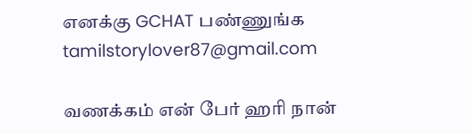எனக்கு GCHAT பண்ணுங்க tamilstorylover87@gmail.com

வணக்கம் என் பேர் ஹரி நான்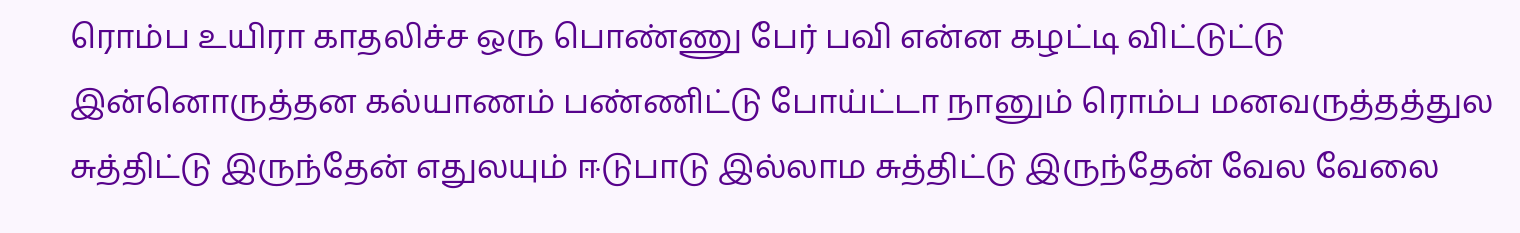ரொம்ப உயிரா காதலிச்ச ஒரு பொண்ணு பேர் பவி என்ன கழட்டி விட்டுட்டு இன்னொருத்தன கல்யாணம் பண்ணிட்டு போய்ட்டா நானும் ரொம்ப மனவருத்தத்துல சுத்திட்டு இருந்தேன் எதுலயும் ஈடுபாடு இல்லாம சுத்திட்டு இருந்தேன் வேல வேலை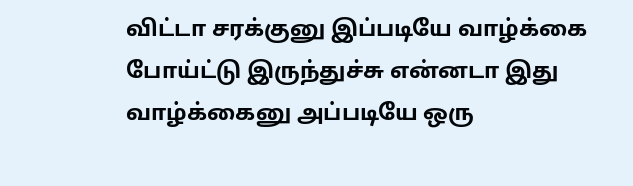விட்டா சரக்குனு இப்படியே வாழ்க்கை போய்ட்டு இருந்துச்சு என்னடா இது வாழ்க்கைனு அப்படியே ஒரு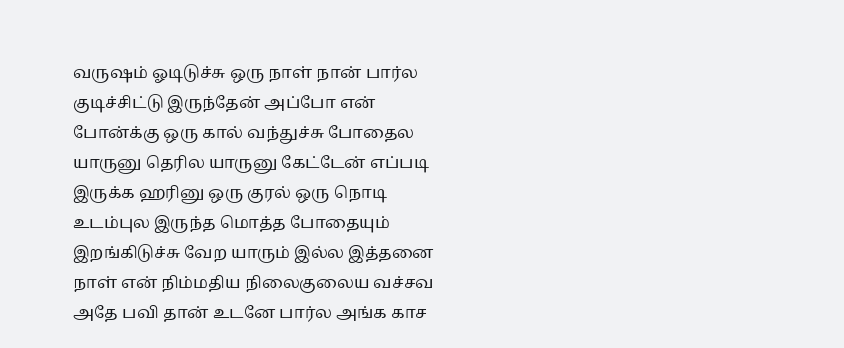வருஷம் ஓடிடுச்சு ஒரு நாள் நான் பார்ல குடிச்சிட்டு இருந்தேன் அப்போ என் போன்க்கு ஒரு கால் வந்துச்சு போதைல யாருனு தெரில யாருனு கேட்டேன் எப்படி இருக்க ஹரினு ஒரு குரல் ஒரு நொடி உடம்புல இருந்த மொத்த போதையும் இறங்கிடுச்சு வேற யாரும் இல்ல இத்தனை நாள் என் நிம்மதிய நிலைகுலைய வச்சவ அதே பவி தான் உடனே பார்ல அங்க காச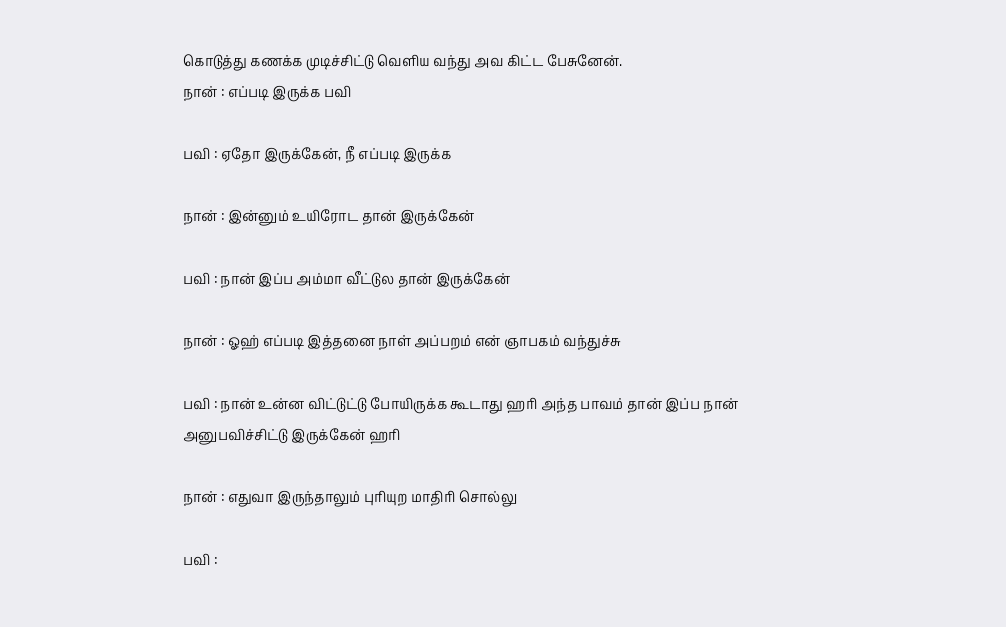கொடுத்து கணக்க முடிச்சிட்டு வெளிய வந்து அவ கிட்ட பேசுனேன்.
நான் : எப்படி இருக்க பவி

பவி : ஏதோ இருக்கேன், நீ எப்படி இருக்க

நான் : இன்னும் உயிரோட தான் இருக்கேன்

பவி : நான் இப்ப அம்மா வீட்டுல தான் இருக்கேன்

நான் : ஓஹ் எப்படி இத்தனை நாள் அப்பறம் என் ஞாபகம் வந்துச்சு

பவி : நான் உன்ன விட்டுட்டு போயிருக்க கூடாது ஹரி அந்த பாவம் தான் இப்ப நான் அனுபவிச்சிட்டு இருக்கேன் ஹரி

நான் : எதுவா இருந்தாலும் புரியுற மாதிரி சொல்லு

பவி :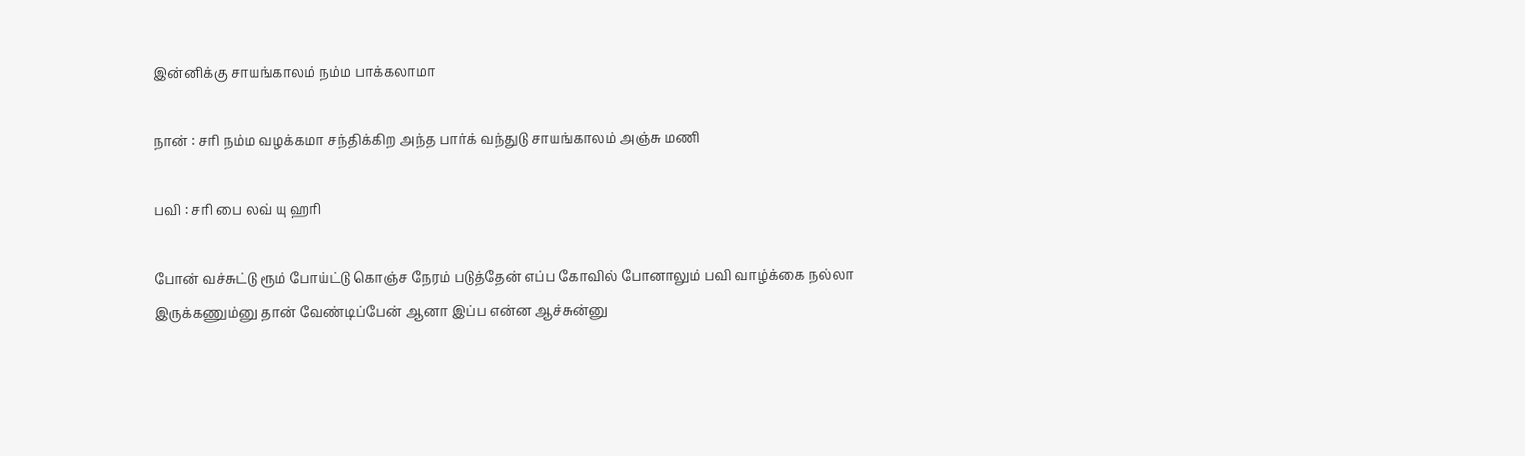இன்னிக்கு சாயங்காலம் நம்ம பாக்கலாமா

நான் : சரி நம்ம வழக்கமா சந்திக்கிற அந்த பார்க் வந்துடு சாயங்காலம் அஞ்சு மணி

பவி : சரி பை லவ் யு ஹரி

போன் வச்சுட்டு ரூம் போய்ட்டு கொஞ்ச நேரம் படுத்தேன் எப்ப கோவில் போனாலும் பவி வாழ்க்கை நல்லா இருக்கணும்னு தான் வேண்டிப்பேன் ஆனா இப்ப என்ன ஆச்சுன்னு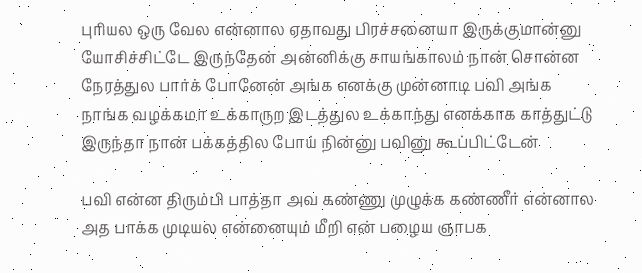புரியல ஒரு வேல என்னால ஏதாவது பிரச்சனையா இருக்குமான்னு யோசிச்சிட்டே இருந்தேன் அன்னிக்கு சாயங்காலம் நான் சொன்ன நேரத்துல பார்க் போனேன் அங்க எனக்கு முன்னாடி பவி அங்க நாங்க வழக்கமா உக்காருற இடத்துல உக்காந்து எனக்காக காத்துட்டு இருந்தா நான் பக்கத்தில போய் நின்னு பவினு கூப்பிட்டேன்

பவி என்ன திரும்பி பாத்தா அவ கண்ணு முழுக்க கண்ணீர் என்னால அத பாக்க முடியல என்னையும் மீறி என் பழைய ஞாபக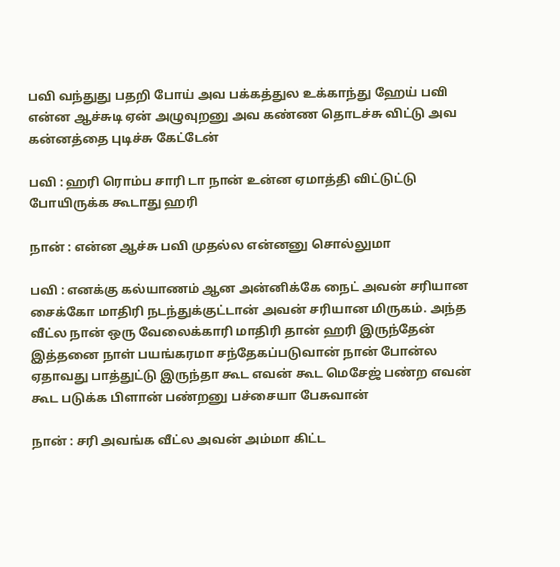பவி வந்துது பதறி போய் அவ பக்கத்துல உக்காந்து ஹேய் பவி என்ன ஆச்சுடி ஏன் அழுவுறனு அவ கண்ண தொடச்சு விட்டு அவ கன்னத்தை புடிச்சு கேட்டேன்

பவி : ஹரி ரொம்ப சாரி டா நான் உன்ன ஏமாத்தி விட்டுட்டு போயிருக்க கூடாது ஹரி

நான் : என்ன ஆச்சு பவி முதல்ல என்னனு சொல்லுமா

பவி : எனக்கு கல்யாணம் ஆன அன்னிக்கே நைட் அவன் சரியான சைக்கோ மாதிரி நடந்துக்குட்டான் அவன் சரியான மிருகம். அந்த வீட்ல நான் ஒரு வேலைக்காரி மாதிரி தான் ஹரி இருந்தேன் இத்தனை நாள் பயங்கரமா சந்தேகப்படுவான் நான் போன்ல ஏதாவது பாத்துட்டு இருந்தா கூட எவன் கூட மெசேஜ் பண்ற எவன் கூட படுக்க பிளான் பண்றனு பச்சையா பேசுவான்

நான் : சரி அவங்க வீட்ல அவன் அம்மா கிட்ட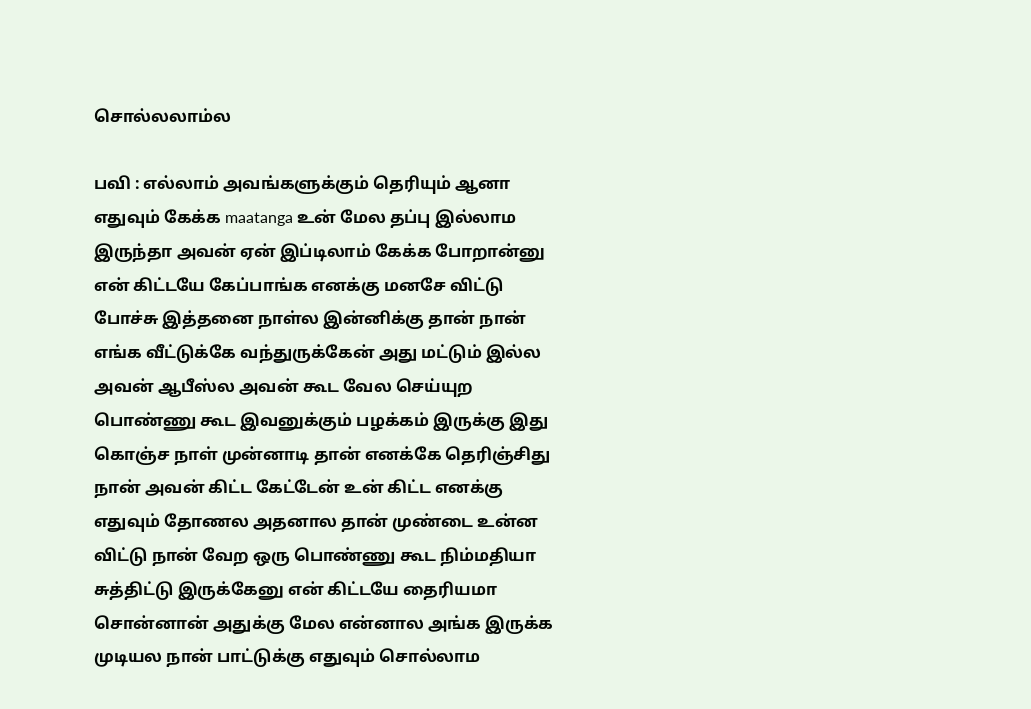சொல்லலாம்ல

பவி : எல்லாம் அவங்களுக்கும் தெரியும் ஆனா எதுவும் கேக்க maatanga உன் மேல தப்பு இல்லாம இருந்தா அவன் ஏன் இப்டிலாம் கேக்க போறான்னு என் கிட்டயே கேப்பாங்க எனக்கு மனசே விட்டு போச்சு இத்தனை நாள்ல இன்னிக்கு தான் நான் எங்க வீட்டுக்கே வந்துருக்கேன் அது மட்டும் இல்ல அவன் ஆபீஸ்ல அவன் கூட வேல செய்யுற பொண்ணு கூட இவனுக்கும் பழக்கம் இருக்கு இது கொஞ்ச நாள் முன்னாடி தான் எனக்கே தெரிஞ்சிது நான் அவன் கிட்ட கேட்டேன் உன் கிட்ட எனக்கு எதுவும் தோணல அதனால தான் முண்டை உன்ன விட்டு நான் வேற ஒரு பொண்ணு கூட நிம்மதியா சுத்திட்டு இருக்கேனு என் கிட்டயே தைரியமா சொன்னான் அதுக்கு மேல என்னால அங்க இருக்க முடியல நான் பாட்டுக்கு எதுவும் சொல்லாம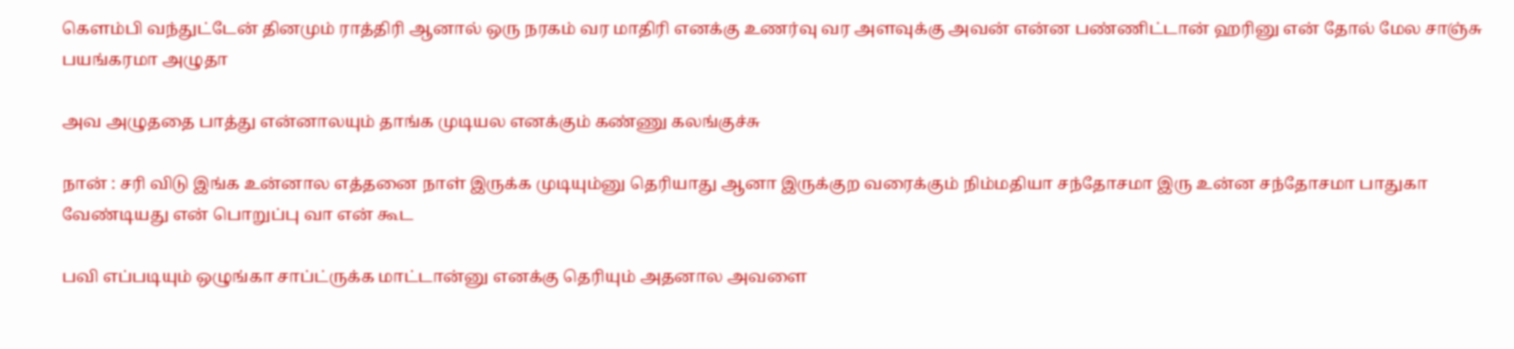கெளம்பி வந்துட்டேன் தினமும் ராத்திரி ஆனால் ஒரு நரகம் வர மாதிரி எனக்கு உணர்வு வர அளவுக்கு அவன் என்ன பண்ணிட்டான் ஹரினு என் தோல் மேல சாஞ்சு பயங்கரமா அழுதா

அவ அழுததை பாத்து என்னாலயும் தாங்க முடியல எனக்கும் கண்ணு கலங்குச்சு

நான் : சரி விடு இங்க உன்னால எத்தனை நாள் இருக்க முடியும்னு தெரியாது ஆனா இருக்குற வரைக்கும் நிம்மதியா சந்தோசமா இரு உன்ன சந்தோசமா பாதுகா வேண்டியது என் பொறுப்பு வா என் கூட

பவி எப்படியும் ஒழுங்கா சாப்ட்ருக்க மாட்டான்னு எனக்கு தெரியும் அதனால அவளை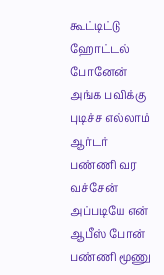கூட்டிட்டு ஹோட்டல் போனேன் அங்க பவிக்கு புடிச்ச எல்லாம் ஆர்டர் பண்ணி வர வச்சேன் அப்படியே என் ஆபீஸ் போன் பண்ணி மூணு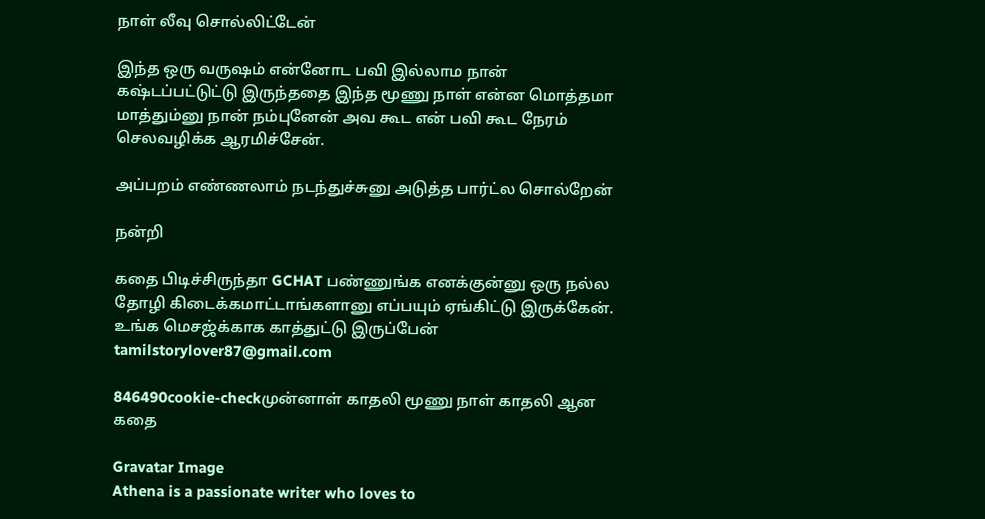நாள் லீவு சொல்லிட்டேன்

இந்த ஒரு வருஷம் என்னோட பவி இல்லாம நான் கஷ்டப்பட்டுட்டு இருந்ததை இந்த மூணு நாள் என்ன மொத்தமா மாத்தும்னு நான் நம்புனேன் அவ கூட என் பவி கூட நேரம் செலவழிக்க ஆரமிச்சேன்.

அப்பறம் எண்ணலாம் நடந்துச்சுனு அடுத்த பார்ட்ல சொல்றேன்

நன்றி

கதை பிடிச்சிருந்தா GCHAT பண்ணுங்க எனக்குன்னு ஒரு நல்ல தோழி கிடைக்கமாட்டாங்களானு எப்பயும் ஏங்கிட்டு இருக்கேன். உங்க மெசஜ்க்காக காத்துட்டு இருப்பேன்
tamilstorylover87@gmail.com

846490cookie-checkமுன்னாள் காதலி மூணு நாள் காதலி ஆன கதை

Gravatar Image
Athena is a passionate writer who loves to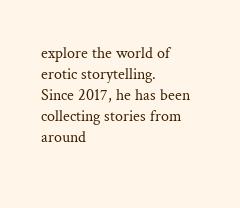explore the world of erotic storytelling. Since 2017, he has been collecting stories from around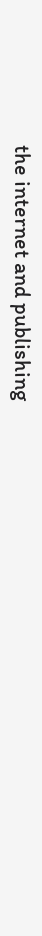the internet and publishing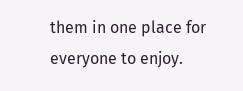them in one place for everyone to enjoy.